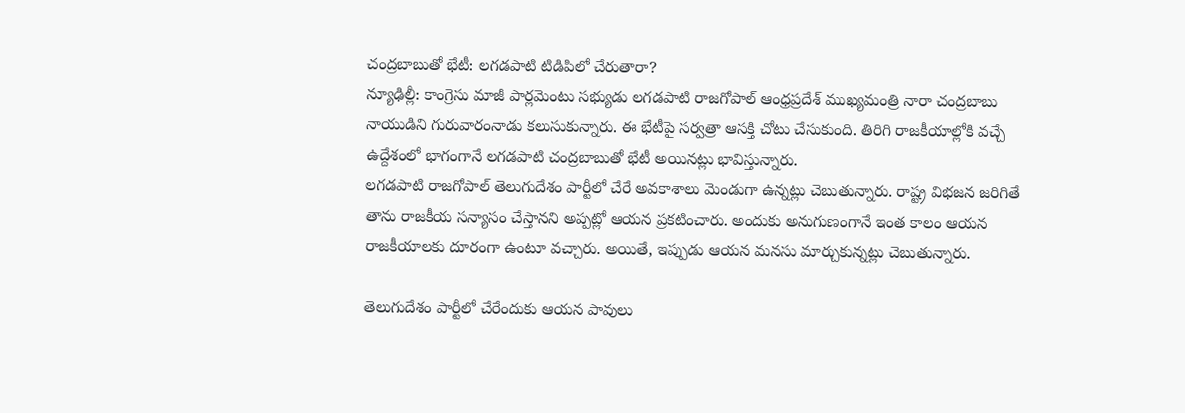చంద్రబాబుతో భేటీ: లగడపాటి టిడిపిలో చేరుతారా?
న్యూఢిల్లీ: కాంగ్రెసు మాజీ పార్లమెంటు సభ్యుడు లగడపాటి రాజగోపాల్ ఆంధ్రప్రదేశ్ ముఖ్యమంత్రి నారా చంద్రబాబు నాయుడిని గురువారంనాడు కలుసుకున్నారు. ఈ భేటీపై సర్వత్రా ఆసక్తి చోటు చేసుకుంది. తిరిగి రాజకీయాల్లోకి వచ్చే ఉద్దేశంలో భాగంగానే లగడపాటి చంద్రబాబుతో భేటీ అయినట్లు భావిస్తున్నారు.
లగడపాటి రాజగోపాల్ తెలుగుదేశం పార్టీలో చేరే అవకాశాలు మెండుగా ఉన్నట్లు చెబుతున్నారు. రాష్ట్ర విభజన జరిగితే తాను రాజకీయ సన్యాసం చేస్తానని అప్పట్లో ఆయన ప్రకటించారు. అందుకు అనుగుణంగానే ఇంత కాలం ఆయన రాజకీయాలకు దూరంగా ఉంటూ వచ్చారు. అయితే, ఇప్పుడు ఆయన మనసు మార్చుకున్నట్లు చెబుతున్నారు.

తెలుగుదేశం పార్టీలో చేరేందుకు ఆయన పావులు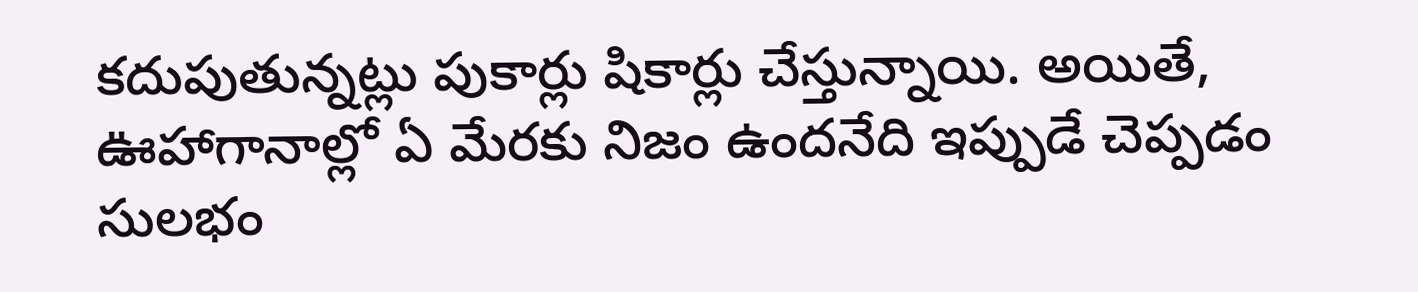కదుపుతున్నట్లు పుకార్లు షికార్లు చేస్తున్నాయి. అయితే, ఊహాగానాల్లో ఏ మేరకు నిజం ఉందనేది ఇప్పుడే చెప్పడం సులభం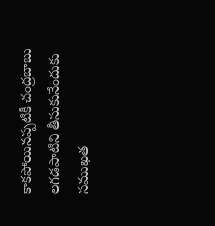కాకపోయినప్పటికీ చంద్రబాబు లగడపాటిని తీసుకునేందుకు సముఖత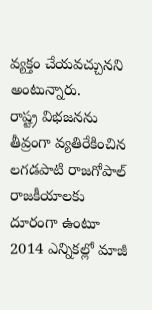వ్యక్తం చేయవచ్చునని అంటున్నారు.
రాష్ట్ర విభజనను తీవ్రంగా వ్యతిరేకించిన లగడపాటి రాజగోపాల్ రాజకీయాలకు దూరంగా ఉంటూ 2014 ఎన్నికల్లో మాజీ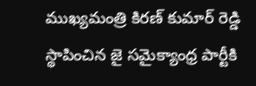ముఖ్యమంత్రి కిరణ్ కుమార్ రెడ్డి స్థాపించిన జై సమైక్యాంధ్ర పార్టీకి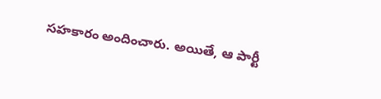సహకారం అందించారు. అయితే, ఆ పార్టీ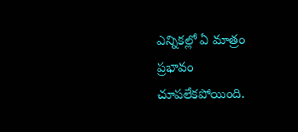ఎన్నికల్లో ఏ మాత్రం ప్రభావం చూపలేకపోయింది.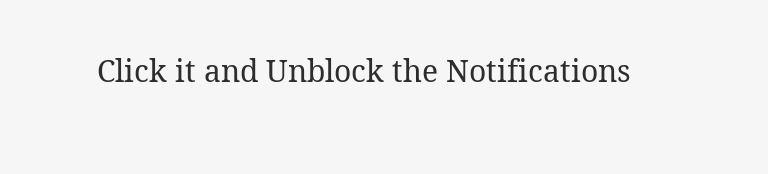Click it and Unblock the Notifications